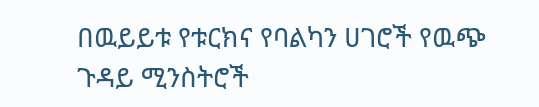በዉይይቱ የቱርክና የባልካን ሀገሮች የዉጭ ጉዳይ ሚንስትሮች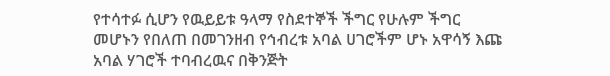የተሳተፉ ሲሆን የዉይይቱ ዓላማ የስደተኞች ችግር የሁሉም ችግር መሆኑን የበለጠ በመገንዘብ የኅብረቱ አባል ሀገሮችም ሆኑ አዋሳኝ እጩ አባል ሃገሮች ተባብረዉና በቅንጅት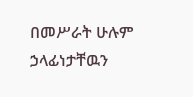በመሥራት ሁሉም ኃላፊነታቸዉን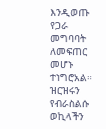እንዲወጡ የጋራ መግባባት ለመፍጠር መሆኑ ተነግሮአል። ዝርዝሩን የብራስልሱ ወኪላችን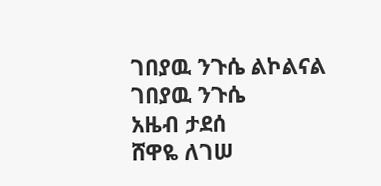ገበያዉ ንጉሴ ልኮልናል
ገበያዉ ንጉሴ
አዜብ ታደሰ
ሸዋዬ ለገሠ